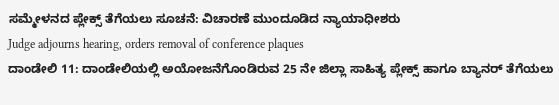ಸಮ್ಮೇಳನದ ಪ್ಲೇಕ್ಸ್ ತೆಗೆಯಲು ಸೂಚನೆ: ವಿಚಾರಣೆ ಮುಂದೂಡಿದ ನ್ಯಾಯಾಧೀಶರು
Judge adjourns hearing, orders removal of conference plaques
ದಾಂಡೇಲಿ 11: ದಾಂಡೇಲಿಯಲ್ಲಿ ಅಯೋಜನೆಗೊಂಡಿರುವ 25 ನೇ ಜಿಲ್ಲಾ ಸಾಹಿತ್ಯ ಪ್ಲೇಕ್ಸ್ ಹಾಗೂ ಬ್ಯಾನರ್ ತೆಗೆಯಲು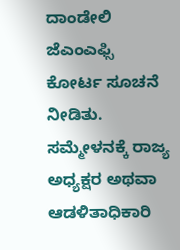ದಾಂಡೇಲಿ ಜೆಎಂಎಫ್ಸಿ ಕೋರ್ಟ ಸೂಚನೆ ನೀಡಿತು.
ಸಮ್ಮೇಳನಕ್ಕೆ ರಾಜ್ಯ ಅಧ್ಯಕ್ಷರ ಅಥವಾ ಆಡಳಿತಾಧಿಕಾರಿ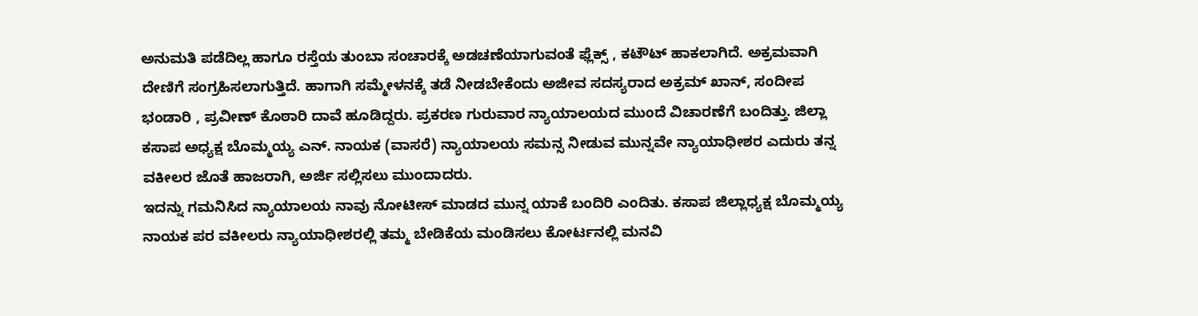ಅನುಮತಿ ಪಡೆದಿಲ್ಲ ಹಾಗೂ ರಸ್ತೆಯ ತುಂಬಾ ಸಂಚಾರಕ್ಕೆ ಅಡಚಣೆಯಾಗುವಂತೆ ಫ್ಲೆಕ್ಸ್ , ಕಟೌಟ್ ಹಾಕಲಾಗಿದೆ. ಅಕ್ರಮವಾಗಿ ದೇಣಿಗೆ ಸಂಗ್ರಹಿಸಲಾಗುತ್ತಿದೆ. ಹಾಗಾಗಿ ಸಮ್ಮೇಳನಕ್ಕೆ ತಡೆ ನೀಡಬೇಕೆಂದು ಅಜೀವ ಸದಸ್ಯರಾದ ಅಕ್ರಮ್ ಖಾನ್, ಸಂದೀಪ ಭಂಡಾರಿ , ಪ್ರವೀಣ್ ಕೊಠಾರಿ ದಾವೆ ಹೂಡಿದ್ದರು. ಪ್ರಕರಣ ಗುರುವಾರ ನ್ಯಾಯಾಲಯದ ಮುಂದೆ ವಿಚಾರಣೆಗೆ ಬಂದಿತ್ತು. ಜಿಲ್ಲಾ ಕಸಾಪ ಅಧ್ಯಕ್ಷ ಬೊಮ್ಮಯ್ಯ ಎನ್. ನಾಯಕ (ವಾಸರೆ) ನ್ಯಾಯಾಲಯ ಸಮನ್ಸ ನೀಡುವ ಮುನ್ನವೇ ನ್ಯಾಯಾಧೀಶರ ಎದುರು ತನ್ನ ವಕೀಲರ ಜೊತೆ ಹಾಜರಾಗಿ, ಅರ್ಜಿ ಸಲ್ಲಿಸಲು ಮುಂದಾದರು.
ಇದನ್ನು ಗಮನಿಸಿದ ನ್ಯಾಯಾಲಯ ನಾವು ನೋಟೀಸ್ ಮಾಡದ ಮುನ್ನ ಯಾಕೆ ಬಂದಿರಿ ಎಂದಿತು. ಕಸಾಪ ಜಿಲ್ಲಾಧ್ಯಕ್ಷ ಬೊಮ್ಮಯ್ಯ ನಾಯಕ ಪರ ವಕೀಲರು ನ್ಯಾಯಾಧೀಶರಲ್ಲಿ ತಮ್ಮ ಬೇಡಿಕೆಯ ಮಂಡಿಸಲು ಕೋರ್ಟನಲ್ಲಿ ಮನವಿ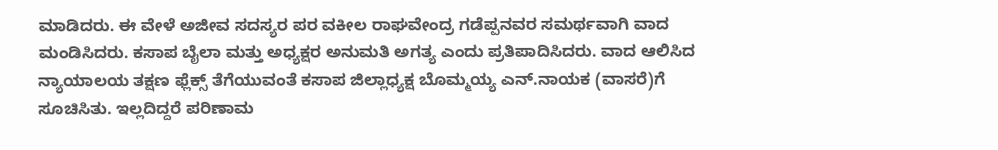ಮಾಡಿದರು. ಈ ವೇಳೆ ಅಜೀವ ಸದಸ್ಯರ ಪರ ವಕೀಲ ರಾಘವೇಂದ್ರ ಗಡೆಪ್ಪನವರ ಸಮರ್ಥವಾಗಿ ವಾದ ಮಂಡಿಸಿದರು. ಕಸಾಪ ಬೈಲಾ ಮತ್ತು ಅಧ್ಯಕ್ಷರ ಅನುಮತಿ ಅಗತ್ಯ ಎಂದು ಪ್ರತಿಪಾದಿಸಿದರು. ವಾದ ಆಲಿಸಿದ ನ್ಯಾಯಾಲಯ ತಕ್ಷಣ ಫ್ಲೆಕ್ಸ್ ತೆಗೆಯುವಂತೆ ಕಸಾಪ ಜಿಲ್ಲಾಧ್ಯಕ್ಷ ಬೊಮ್ಮಯ್ಯ ಎನ್.ನಾಯಕ (ವಾಸರೆ)ಗೆ ಸೂಚಿಸಿತು. ಇಲ್ಲದಿದ್ದರೆ ಪರಿಣಾಮ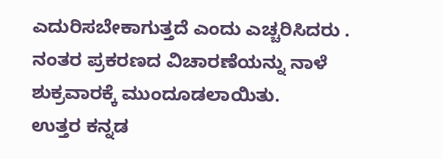ಎದುರಿಸಬೇಕಾಗುತ್ತದೆ ಎಂದು ಎಚ್ಚರಿಸಿದರು . ನಂತರ ಪ್ರಕರಣದ ವಿಚಾರಣೆಯನ್ನು ನಾಳೆ ಶುಕ್ರವಾರಕ್ಕೆ ಮುಂದೂಡಲಾಯಿತು.
ಉತ್ತರ ಕನ್ನಡ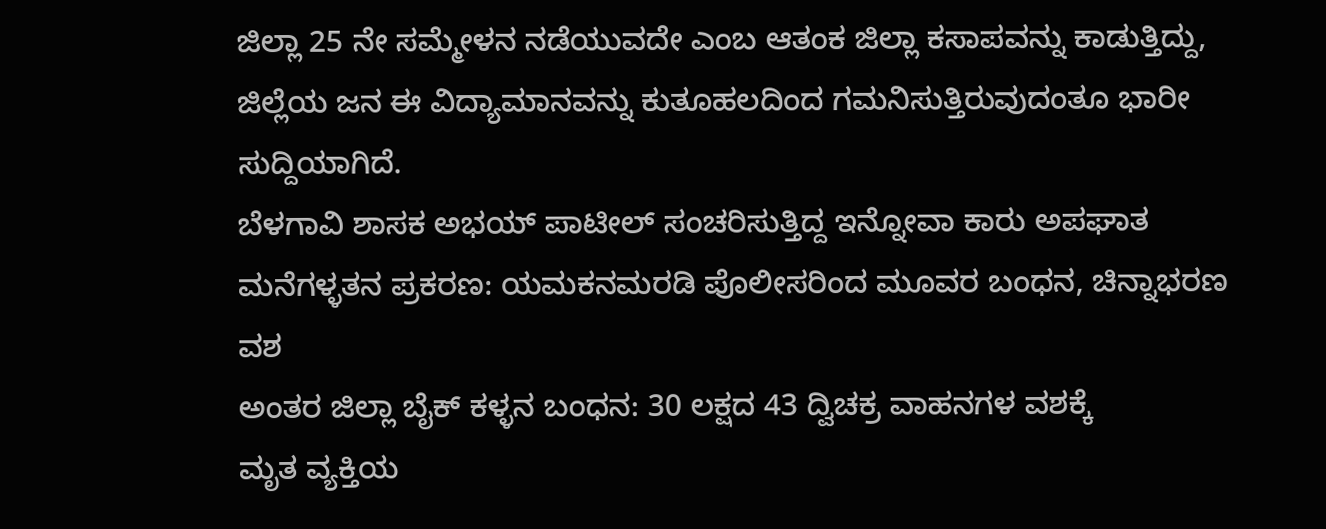ಜಿಲ್ಲಾ 25 ನೇ ಸಮ್ಮೇಳನ ನಡೆಯುವದೇ ಎಂಬ ಆತಂಕ ಜಿಲ್ಲಾ ಕಸಾಪವನ್ನು ಕಾಡುತ್ತಿದ್ದು, ಜಿಲ್ಲೆಯ ಜನ ಈ ವಿದ್ಯಾಮಾನವನ್ನು ಕುತೂಹಲದಿಂದ ಗಮನಿಸುತ್ತಿರುವುದಂತೂ ಭಾರೀ ಸುದ್ದಿಯಾಗಿದೆ.
ಬೆಳಗಾವಿ ಶಾಸಕ ಅಭಯ್ ಪಾಟೀಲ್ ಸಂಚರಿಸುತ್ತಿದ್ದ ಇನ್ನೋವಾ ಕಾರು ಅಪಘಾತ
ಮನೆಗಳ್ಳತನ ಪ್ರಕರಣ: ಯಮಕನಮರಡಿ ಪೊಲೀಸರಿಂದ ಮೂವರ ಬಂಧನ, ಚಿನ್ನಾಭರಣ ವಶ
ಅಂತರ ಜಿಲ್ಲಾ ಬೈಕ್ ಕಳ್ಳನ ಬಂಧನ: 30 ಲಕ್ಷದ 43 ದ್ವಿಚಕ್ರ ವಾಹನಗಳ ವಶಕ್ಕೆ
ಮೃತ ವ್ಯಕ್ತಿಯ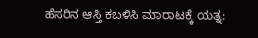ಹೆಸರಿನ ಆಸ್ತಿ ಕಬಳಿಸಿ ಮಾರಾಟಕ್ಕೆ ಯತ್ನ: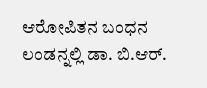ಆರೋಪಿತನ ಬಂಧನ
ಲಂಡನ್ನಲ್ಲಿ ಡಾ. ಬಿ.ಆರ್.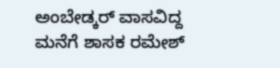ಅಂಬೇಡ್ಕರ್ ವಾಸವಿದ್ದ ಮನೆಗೆ ಶಾಸಕ ರಮೇಶ್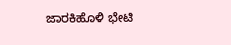ಜಾರಕಿಹೊಳಿ ಭೇಟಿ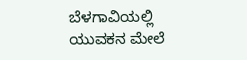ಬೆಳಗಾವಿಯಲ್ಲಿ ಯುವಕನ ಮೇಲೆ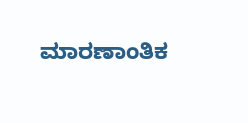ಮಾರಣಾಂತಿಕ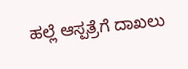ಹಲ್ಲೆ ಆಸ್ಪತ್ರೆಗೆ ದಾಖಲು